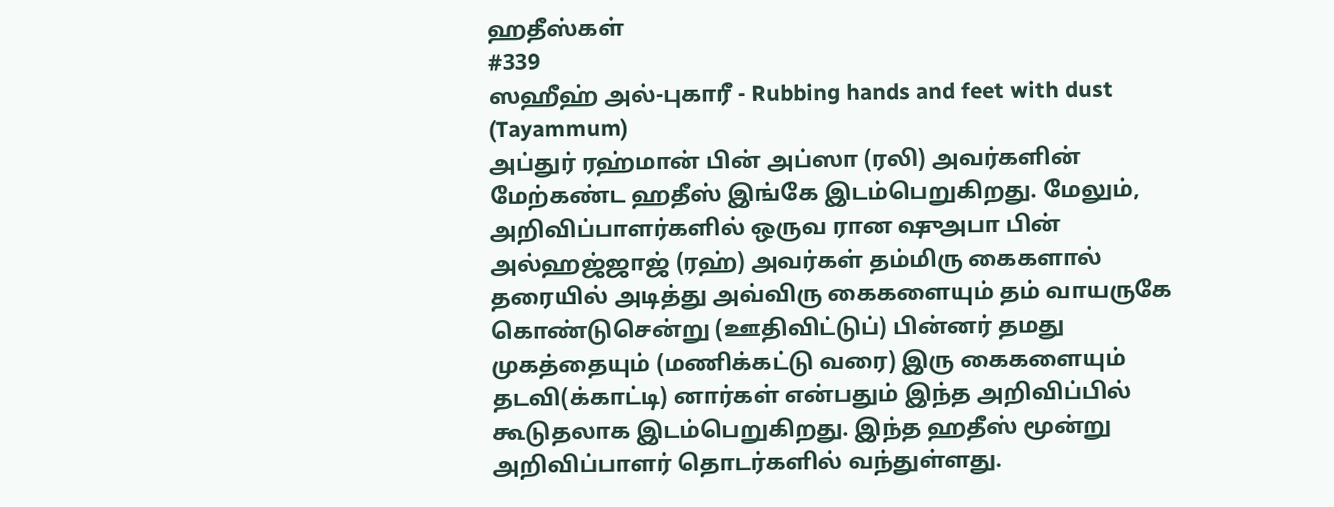ஹதீஸ்கள்
#339
ஸஹீஹ் அல்-புகாரீ - Rubbing hands and feet with dust (Tayammum)
அப்துர் ரஹ்மான் பின் அப்ஸா (ரலி) அவர்களின் மேற்கண்ட ஹதீஸ் இங்கே இடம்பெறுகிறது. மேலும், அறிவிப்பாளர்களில் ஒருவ ரான ஷுஅபா பின் அல்ஹஜ்ஜாஜ் (ரஹ்) அவர்கள் தம்மிரு கைகளால் தரையில் அடித்து அவ்விரு கைகளையும் தம் வாயருகே கொண்டுசென்று (ஊதிவிட்டுப்) பின்னர் தமது முகத்தையும் (மணிக்கட்டு வரை) இரு கைகளையும் தடவி(க்காட்டி) னார்கள் என்பதும் இந்த அறிவிப்பில் கூடுதலாக இடம்பெறுகிறது. இந்த ஹதீஸ் மூன்று அறிவிப்பாளர் தொடர்களில் வந்துள்ளது.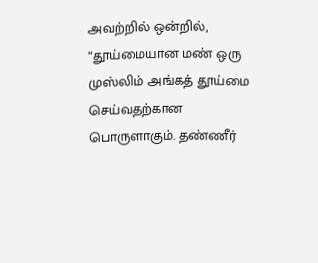அவற்றில் ஒன்றில், “தூய்மையான மண் ஒரு முஸ்லிம் அங்கத் தூய்மை செய்வதற்கான பொருளாகும். தண்ணீர்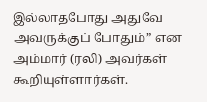இல்லாதபோது அதுவே அவருக்குப் போதும்” என அம்மார் (ரலி) அவர்கள் கூறியுள்ளார்கள்.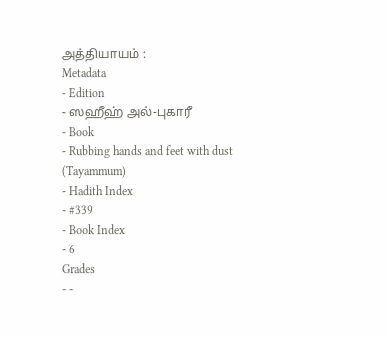அத்தியாயம் :
Metadata
- Edition
- ஸஹீஹ் அல்-புகாரீ
- Book
- Rubbing hands and feet with dust (Tayammum)
- Hadith Index
- #339
- Book Index
- 6
Grades
- -